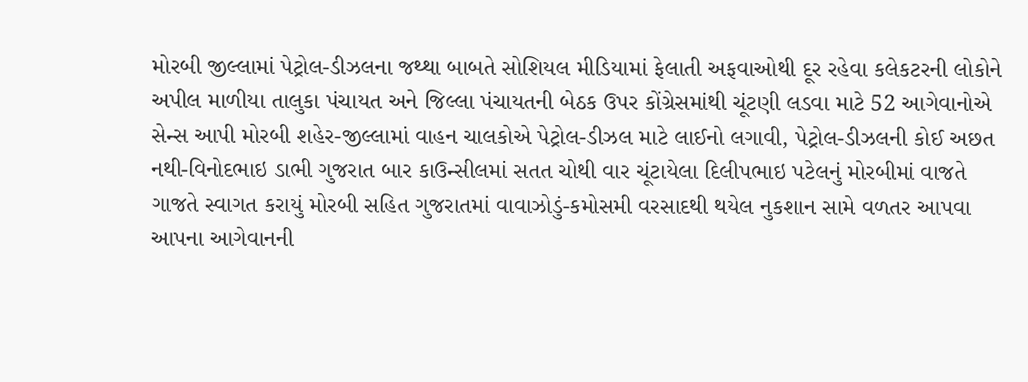મોરબી જીલ્લામાં પેટ્રોલ-ડીઝલના જથ્થા બાબતે સોશિયલ મીડિયામાં ફેલાતી અફવાઓથી દૂર રહેવા કલેકટરની લોકોને અપીલ માળીયા તાલુકા પંચાયત અને જિલ્લા પંચાયતની બેઠક ઉપર કોંગ્રેસમાંથી ચૂંટણી લડવા માટે 52 આગેવાનોએ સેન્સ આપી મોરબી શહેર-જીલ્લામાં વાહન ચાલકોએ પેટ્રોલ-ડીઝલ માટે લાઈનો લગાવી, પેટ્રોલ-ડીઝલની કોઈ અછત નથી-વિનોદભાઇ ડાભી ગુજરાત બાર કાઉન્સીલમાં સતત ચોથી વાર ચૂંટાયેલા દિલીપભાઇ પટેલનું મોરબીમાં વાજતે ગાજતે સ્વાગત કરાયું મોરબી સહિત ગુજરાતમાં વાવાઝોડું-કમોસમી વરસાદથી થયેલ નુકશાન સામે વળતર આપવા આપના આગેવાનની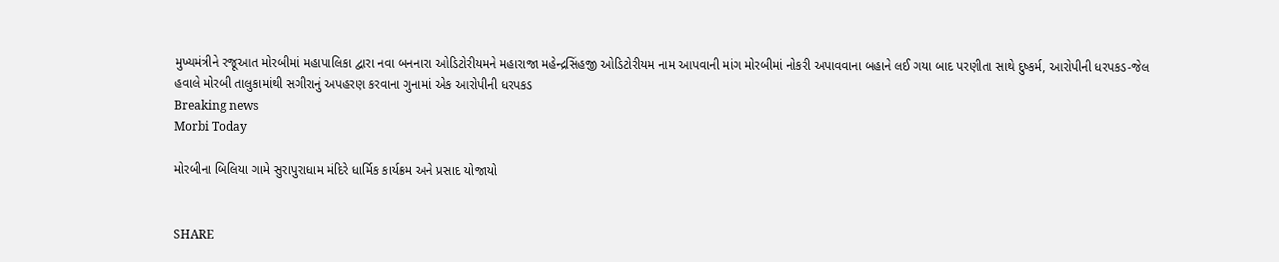મુખ્યમંત્રીને રજૂઆત મોરબીમાં મહાપાલિકા દ્વારા નવા બનનારા ઓડિટોરીયમને મહારાજા મહેન્દ્રસિંહજી ઓડિટોરીયમ નામ આપવાની માંગ મોરબીમાં નોકરી અપાવવાના બહાને લઈ ગયા બાદ પરણીતા સાથે દુષ્કર્મ, આરોપીની ધરપકડ-જેલ હવાલે મોરબી તાલુકામાંથી સગીરાનું અપહરણ કરવાના ગુનામાં એક આરોપીની ધરપકડ
Breaking news
Morbi Today

મોરબીના બિલિયા ગામે સુરાપુરાધામ મંદિરે ધાર્મિક કાર્યક્રમ અને પ્રસાદ યોજાયો


SHARE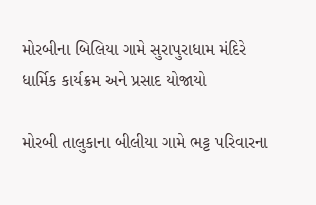મોરબીના બિલિયા ગામે સુરાપુરાધામ મંદિરે ધાર્મિક કાર્યક્રમ અને પ્રસાદ યોજાયો

મોરબી તાલુકાના બીલીયા ગામે ભટ્ટ પરિવારના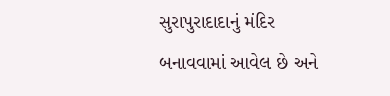સુરાપુરાદાદાનું મંદિર બનાવવામાં આવેલ છે અને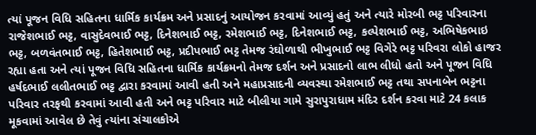ત્યાં પૂજન વિધિ સહિતના ધાર્મિક કાર્યક્રમ અને પ્રસાદનું આયોજન કરવામાં આવ્યું હતું અને ત્યારે મોરબી ભટ્ટ પરિવારના રાજેશભાઈ ભટ્ટ, વાસુદેવભાઈ ભટ્ટ, દિનેશભાઈ ભટ્ટ, રમેશભાઈ ભટ્ટ, દિનેશભાઈ ભટ્ટ, કલ્પેશભાઈ ભટ્ટ, અભિષેકભાઇ ભટ્ટ, બળવંતભાઈ ભટ્ટ, હિતેશભાઈ ભટ્ટ, પ્રદીપભાઈ ભટ્ટ તેમજ રંઘોળાથી ભીખુભાઈ ભટ્ટ વિગેરે ભટ્ટ પરિવરા લોકો હાજર રહ્યા હતા અને ત્યાં પૂજન વિધિ સહિતના ધાર્મિક કાર્યક્રમનો તેમજ દર્શન અને પ્રસાદનો લાભ લીધો હતો અને પૂજન વિધિ હર્ષદભાઈ લલીતભાઈ ભટ્ટ દ્વારા કરવામાં આવી હતી અને મહાપ્રસાદની વ્યવસ્થા રમેશભાઈ ભટ્ટ તથા સપનાબેન ભટ્ટના પરિવાર તરફથી કરવામાં આવી હતી અને ભટ્ટ પરિવાર માટે બીલીયા ગામે સુરાપુરાધામ મંદિર દર્શન કરવા માટે 24 કલાક મૂકવામાં આવેલ છે તેવું ત્યાંના સંચાલકોએ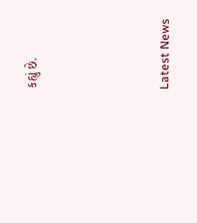કહ્યું છે.




Latest News